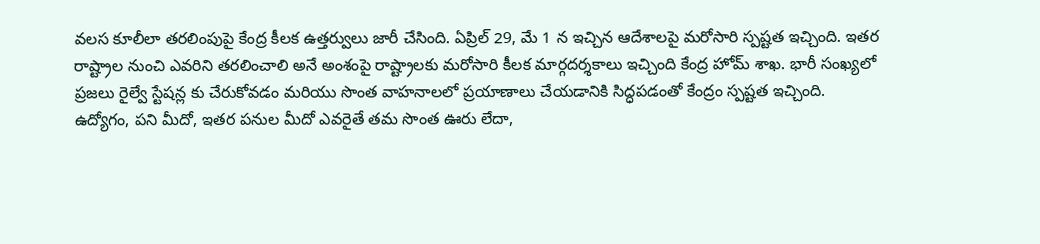వలస కూలీలా తరలింపుపై కేంద్ర కీలక ఉత్తర్వులు జారీ చేసింది. ఏప్రిల్ 29, మే 1 న ఇచ్చిన ఆదేశాలపై మరోసారి స్పష్టత ఇచ్చింది. ఇతర రాష్ట్రాల నుంచి ఎవరిని తరలించాలి అనే అంశంపై రాష్ట్రాలకు మరోసారి కీలక మార్గదర్శకాలు ఇచ్చింది కేంద్ర హోమ్ శాఖ. భారీ సంఖ్యలో ప్రజలు రైల్వే స్టేషన్ల కు చేరుకోవడం మరియు సొంత వాహనాలలో ప్రయాణాలు చేయడానికి సిద్ధపడంతో కేంద్రం స్పష్టత ఇచ్చింది.
ఉద్యోగం, పని మీదో, ఇతర పనుల మీదో ఎవరైతే తమ సొంత ఊరు లేదా,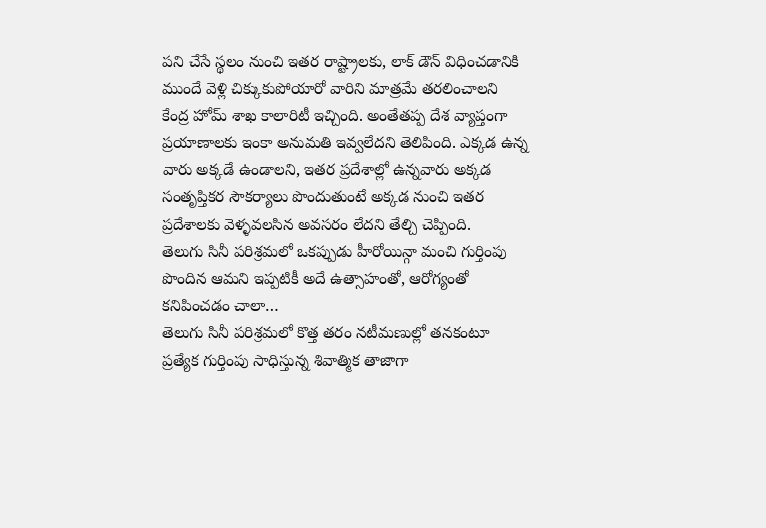పని చేసే స్థలం నుంచి ఇతర రాష్ట్రాలకు, లాక్ డౌన్ విధించడానికి ముందే వెళ్లి చిక్కుకుపోయారో వారిని మాత్రమే తరలించాలని కేంద్ర హోమ్ శాఖ కాలారిటీ ఇచ్చింది. అంతేతప్ప దేశ వ్యాప్తంగా ప్రయాణాలకు ఇంకా అనుమతి ఇవ్వలేదని తెలిపింది. ఎక్కడ ఉన్న వారు అక్కడే ఉండాలని, ఇతర ప్రదేశాల్లో ఉన్నవారు అక్కడ సంతృప్తికర సౌకర్యాలు పొందుతుంటే అక్కడ నుంచి ఇతర ప్రదేశాలకు వెళ్ళవలసిన అవసరం లేదని తేల్చి చెప్పింది.
తెలుగు సినీ పరిశ్రమలో ఒకప్పుడు హీరోయిన్గా మంచి గుర్తింపు పొందిన ఆమని ఇప్పటికీ అదే ఉత్సాహంతో, ఆరోగ్యంతో కనిపించడం చాలా…
తెలుగు సినీ పరిశ్రమలో కొత్త తరం నటీమణుల్లో తనకంటూ ప్రత్యేక గుర్తింపు సాధిస్తున్న శివాత్మిక తాజాగా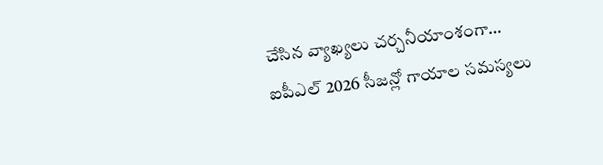చేసిన వ్యాఖ్యలు చర్చనీయాంశంగా…
ఐపీఎల్ 2026 సీజన్లో గాయాల సమస్యలు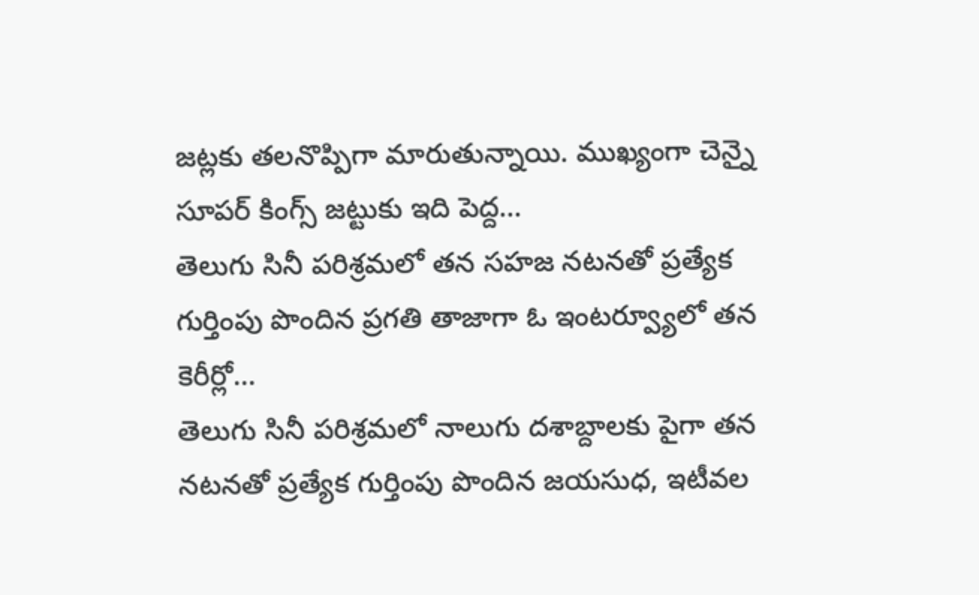జట్లకు తలనొప్పిగా మారుతున్నాయి. ముఖ్యంగా చెన్నై సూపర్ కింగ్స్ జట్టుకు ఇది పెద్ద…
తెలుగు సినీ పరిశ్రమలో తన సహజ నటనతో ప్రత్యేక గుర్తింపు పొందిన ప్రగతి తాజాగా ఓ ఇంటర్వ్యూలో తన కెరీర్లో…
తెలుగు సినీ పరిశ్రమలో నాలుగు దశాబ్దాలకు పైగా తన నటనతో ప్రత్యేక గుర్తింపు పొందిన జయసుధ, ఇటీవల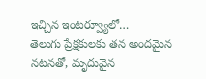ఇచ్చిన ఇంటర్వ్యూలో…
తెలుగు ప్రేక్షకులకు తన అందమైన నటనతో, మృదువైన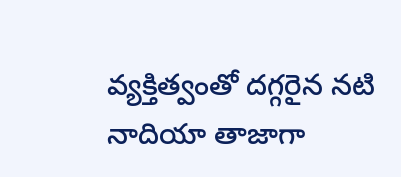వ్యక్తిత్వంతో దగ్గరైన నటి నాదియా తాజాగా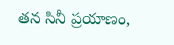తన సినీ ప్రయాణం,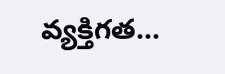వ్యక్తిగత…